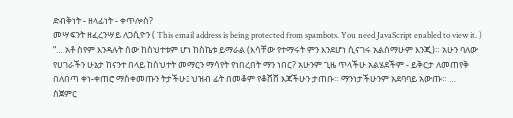ድብቅነት - ዘላፊነት - ቀጥሎስ?
መሣፍንት ዘፈረንሣይ ለጋሲዮን ( This email address is being protected from spambots. You need JavaScript enabled to view it. )
“… አቶ ስየም እንዳሉት ሰው ከስህተቱም ሆነ ከስኬቱ ይማራል (እሳቸው የተማሩት ምን እንደሆነ ሲናገሩ አልሰማሁም እንጂ)። አሁን ባለው የሀገራችን ሁኔታ ከናንተ በላይ ከስህተት መማርን ማሳየት የነበረበት ማን ነበር? አሁንም ጊዜ ጥላችሁ አልሄደችም - ይቅርታ ለመጠየቅ በለበጣ ቀነ-ቀጠሮ ማስቀመጡን ትታችሁ፤ ህዝብ ፊት በመቆም የቆሸሸ እጃችሁን ታጠቡ። ማንነታችሁንም አደባባይ አውጡ። …
ስጀምር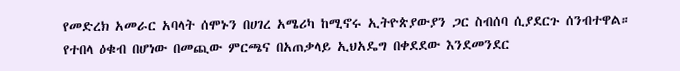የመድረክ አመራር አባላት ሰሞኑን በሀገረ አሜሪካ ከሚኖሩ ኢትዮጵያውያን ጋር ስብሰባ ሲያደርጉ ሰንብተዋል። የተበላ ዕቁብ በሆነው በመጪው ምርጫና በአጠቃላይ ኢህአዴግ በቀደደው እንደመንደር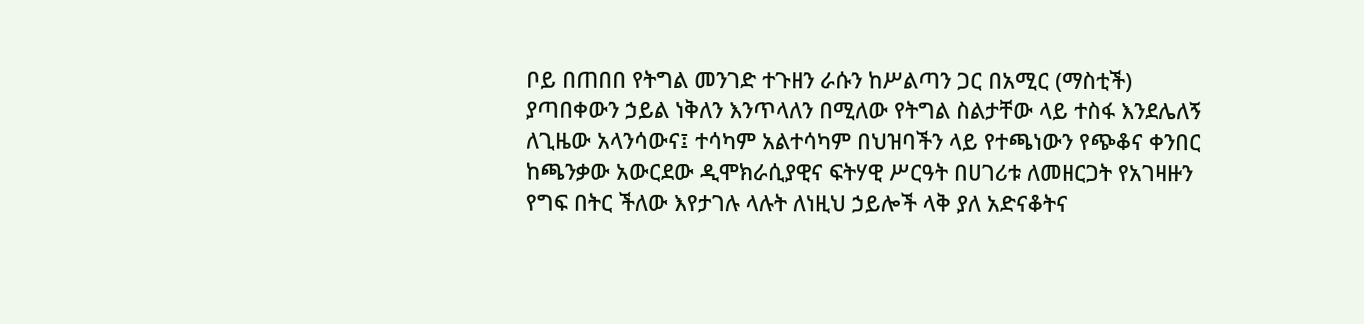ቦይ በጠበበ የትግል መንገድ ተጉዘን ራሱን ከሥልጣን ጋር በአሚር (ማስቲች) ያጣበቀውን ኃይል ነቅለን እንጥላለን በሚለው የትግል ስልታቸው ላይ ተስፋ እንደሌለኝ ለጊዜው አላንሳውና፤ ተሳካም አልተሳካም በህዝባችን ላይ የተጫነውን የጭቆና ቀንበር ከጫንቃው አውርደው ዲሞክራሲያዊና ፍትሃዊ ሥርዓት በሀገሪቱ ለመዘርጋት የአገዛዙን የግፍ በትር ችለው እየታገሉ ላሉት ለነዚህ ኃይሎች ላቅ ያለ አድናቆትና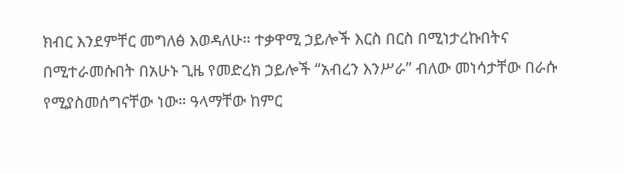ክብር እንደምቸር መግለፅ እወዳለሁ። ተቃዋሚ ኃይሎች እርስ በርስ በሚነታረኩበትና በሚተራመሱበት በአሁኑ ጊዜ የመድረክ ኃይሎች “አብረን እንሥራ” ብለው መነሳታቸው በራሱ የሚያስመሰግናቸው ነው። ዓላማቸው ከምር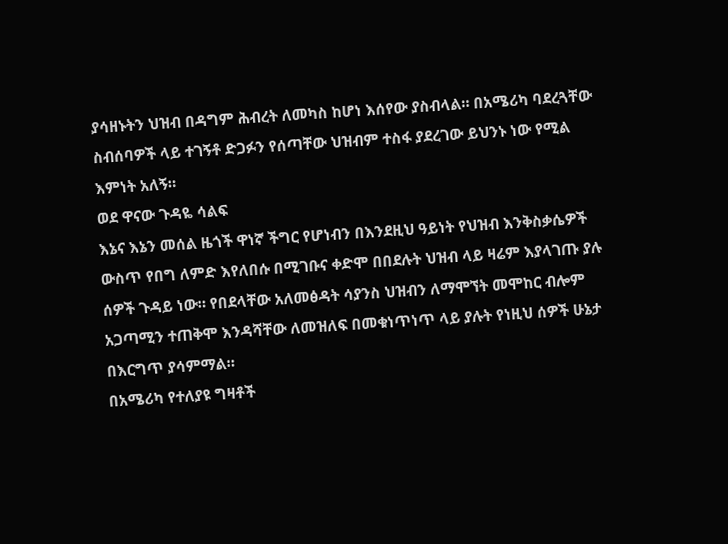ያሳዘኑትን ህዝብ በዳግም ሕብረት ለመካስ ከሆነ እሰየው ያስብላል። በአሜሪካ ባደረጓቸው ስብሰባዎች ላይ ተገኝቶ ድጋፉን የሰጣቸው ህዝብም ተስፋ ያደረገው ይህንኑ ነው የሚል እምነት አለኝ።
ወደ ዋናው ጉዳዬ ሳልፍ
እኔና እኔን መሰል ዜጎች ዋነኛ ችግር የሆነብን በእንደዚህ ዓይነት የህዝብ እንቅስቃሴዎች ውስጥ የበግ ለምድ እየለበሱ በሚገቡና ቀድሞ በበደሉት ህዝብ ላይ ዛሬም እያላገጡ ያሉ ሰዎች ጉዳይ ነው። የበደላቸው አለመፅዳት ሳያንስ ህዝብን ለማሞኘት መሞከር ብሎም አጋጣሚን ተጠቅሞ እንዳሻቸው ለመዝለፍ በመቁነጥነጥ ላይ ያሉት የነዚህ ሰዎች ሁኔታ በእርግጥ ያሳምማል።
በአሜሪካ የተለያዩ ግዛቶች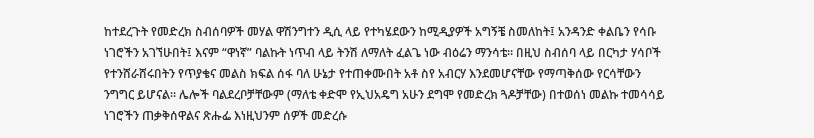ከተደረጉት የመድረክ ስብሰባዎች መሃል ዋሽንግተን ዲሲ ላይ የተካሄደውን ከሚዲያዎች አግኝቼ ስመለከት፤ አንዳንድ ቀልቤን የሳቡ ነገሮችን አገኘሁበት፤ እናም “ዋነኛ” ባልኩት ነጥብ ላይ ትንሽ ለማለት ፈልጌ ነው ብዕሬን ማንሳቴ። በዚህ ስብሰባ ላይ በርካታ ሃሳቦች የተንሸራሸሩበትን የጥያቄና መልስ ክፍል ሰፋ ባለ ሁኔታ የተጠቀሙበት አቶ ስየ አብርሃ እንደመሆናቸው የማጣቅሰው የርሳቸውን ንግግር ይሆናል። ሌሎች ባልደረቦቻቸውም (ማለቴ ቀድሞ የኢህአዴግ አሁን ደግሞ የመድረክ ጓዶቻቸው) በተወሰነ መልኩ ተመሳሳይ ነገሮችን ጠቃቅሰዋልና ጽሑፌ እነዚህንም ሰዎች መድረሱ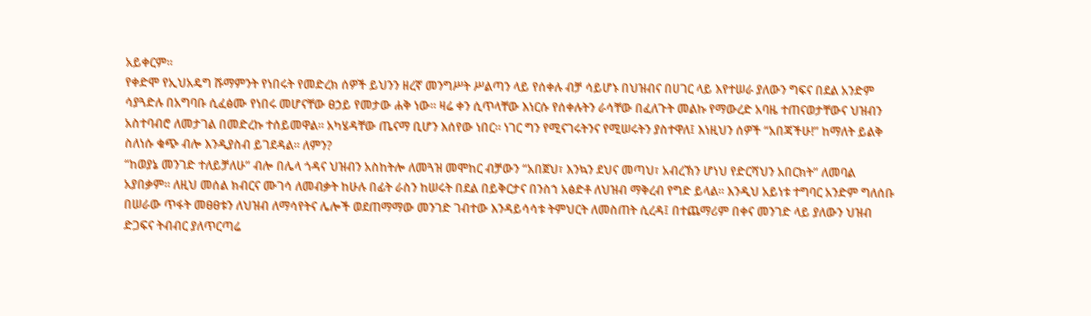አይቀርም።
የቀድሞ የኢህአዴግ ሹማምንት የነበሩት የመድረክ ሰዎች ይህንን ዘረኛ መንግሥት ሥልጣን ላይ የሰቀሉ ብቻ ሳይሆኑ በህዝብና በሀገር ላይ እየተሠራ ያለውን ግፍና በደል አንድም ሳያጓድሉ በአግባቡ ሲፈፅሙ የነበሩ መሆናቸው ፀኃይ የመታው ሐቅ ነው። ዛሬ ቀን ሲጥላቸው እነርሱ የሰቀሉትን ራሳቸው በፈለጉት መልኩ የማውረድ አባዜ ተጠናወታቸውና ህዝብን አስተባብሮ ለመታገል በመድረኩ ተሰይመዋል። አካሄዳቸው ጤናማ ቢሆን እሰየው ነበር። ነገር ግን የሚናገሩትንና የሚሠሩትን ያስተዋለ፤ እነዚህን ሰዎች “አበጃችሁ!” ከማለት ይልቅ ስለነሱ ቁጭ ብሎ እንዲያስብ ይገደዳል። ለምን?
“ከወያኔ መንገድ ተለይቻለሁ” ብሎ በሌላ ጎዳና ህዝብን አስከትሎ ለመጓዝ መሞከር ብቻውን “አበጀህ፣ እንኳን ደህና መጣህ፣ አብረኽን ሆነህ የድርሻህን አበርክት” ለመባል አያበቃም። ለዚህ መሰል ክብርና ሙገሳ ለመብቃት ከሁሉ በፊት ራስን ከሠሩት በደል በይቅርታና በንስኀ አፅድቶ ለህዝብ ማቅረብ የግድ ይላል። እንዲህ አይነቱ ተግባር አንድም ግለሰቡ በሠራው ጥፋት መፀፀቱን ለህዝብ ለማሳየትና ሌሎች ወደጠማማው መንገድ ገብተው እንዳይሳሳቱ ትምህርት ለመስጠት ሲረዳ፤ በተጨማሪም በቀና መንገድ ላይ ያለውን ህዝብ ድጋፍና ትብብር ያለጥርጣሬ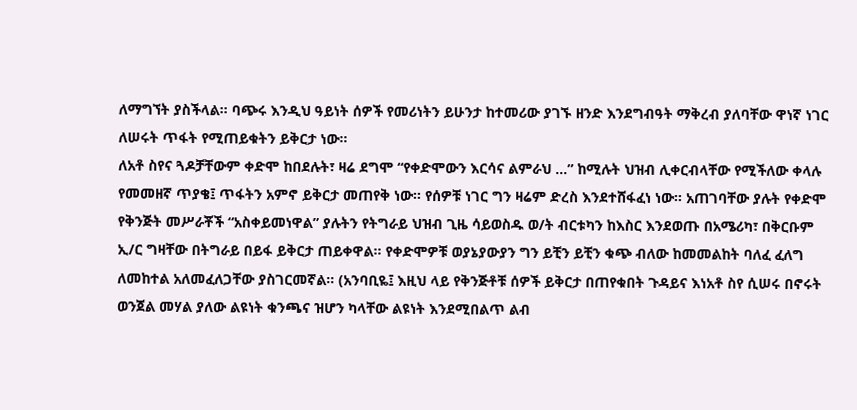ለማግኘት ያስችላል። ባጭሩ እንዲህ ዓይነት ሰዎች የመሪነትን ይሁንታ ከተመሪው ያገኙ ዘንድ እንደግብዓት ማቅረብ ያለባቸው ዋነኛ ነገር ለሠሩት ጥፋት የሚጠይቁትን ይቅርታ ነው።
ለአቶ ስየና ጓዶቻቸውም ቀድሞ ከበደሉት፣ ዛሬ ደግሞ “የቀድሞውን እርሳና ልምራህ …” ከሚሉት ህዝብ ሊቀርብላቸው የሚችለው ቀላሉ የመመዘኛ ጥያቄ፤ ጥፋትን አምኖ ይቅርታ መጠየቅ ነው። የሰዎቹ ነገር ግን ዛሬም ድረስ እንደተሸፋፈነ ነው። አጠገባቸው ያሉት የቀድሞ የቅንጅት መሥራቾች “አስቀይመነዋል” ያሉትን የትግራይ ህዝብ ጊዜ ሳይወስዱ ወ/ት ብርቱካን ከእስር እንደወጡ በአሜሪካ፣ በቅርቡም ኢ/ር ግዛቸው በትግራይ በይፋ ይቅርታ ጠይቀዋል። የቀድሞዎቹ ወያኔያውያን ግን ይቺን ይቺን ቁጭ ብለው ከመመልከት ባለፈ ፈለግ ለመከተል አለመፈለጋቸው ያስገርመኛል። (አንባቢዬ፤ እዚህ ላይ የቅንጅቶቹ ሰዎች ይቅርታ በጠየቁበት ጉዳይና እነአቶ ስየ ሲሠሩ በኖሩት ወንጀል መሃል ያለው ልዩነት ቁንጫና ዝሆን ካላቸው ልዩነት እንደሚበልጥ ልብ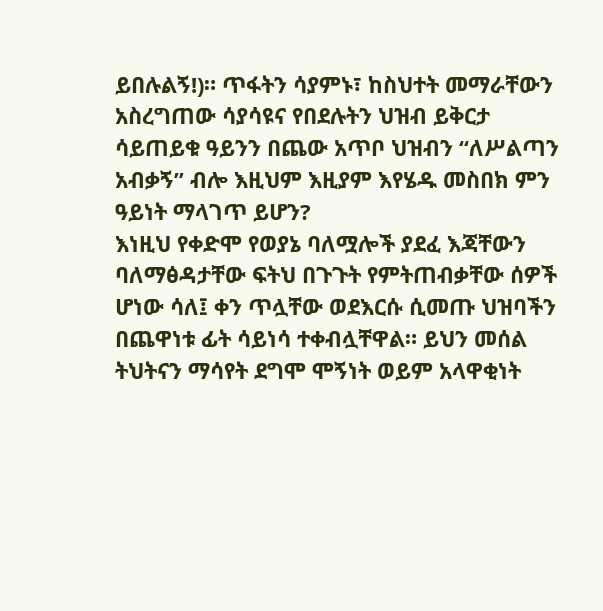ይበሉልኝ!)። ጥፋትን ሳያምኑ፣ ከስህተት መማራቸውን አስረግጠው ሳያሳዩና የበደሉትን ህዝብ ይቅርታ ሳይጠይቁ ዓይንን በጨው አጥቦ ህዝብን “ለሥልጣን አብቃኝ” ብሎ እዚህም እዚያም እየሄዱ መስበክ ምን ዓይነት ማላገጥ ይሆን?
እነዚህ የቀድሞ የወያኔ ባለሟሎች ያደፈ እጃቸውን ባለማፅዳታቸው ፍትህ በጉጉት የምትጠብቃቸው ሰዎች ሆነው ሳለ፤ ቀን ጥሏቸው ወደእርሱ ሲመጡ ህዝባችን በጨዋነቱ ፊት ሳይነሳ ተቀብሏቸዋል። ይህን መሰል ትህትናን ማሳየት ደግሞ ሞኝነት ወይም አላዋቂነት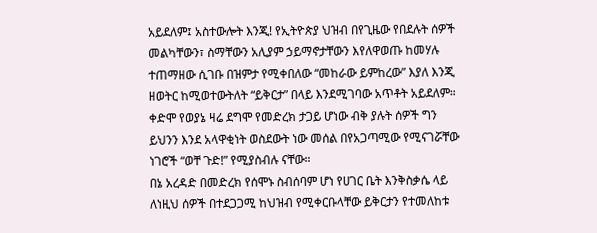አይደለም፤ አስተውሎት እንጂ! የኢትዮጵያ ህዝብ በየጊዜው የበደሉት ሰዎች መልካቸውን፣ ስማቸውን አሊያም ኃይማኖታቸውን እየለዋወጡ ከመሃሉ ተጠማዘው ሲገቡ በዝምታ የሚቀበለው “መከራው ይምከረው” እያለ እንጂ ዘወትር ከሚወተውትለት “ይቅርታ” በላይ እንደሚገባው አጥቶት አይደለም። ቀድሞ የወያኔ ዛሬ ደግሞ የመድረክ ታጋይ ሆነው ብቅ ያሉት ሰዎች ግን ይህንን እንደ አላዋቂነት ወስደውት ነው መሰል በየአጋጣሚው የሚናገሯቸው ነገሮች “ወቸ ጉድ!” የሚያስብሉ ናቸው።
በኔ አረዳድ በመድረክ የሰሞኑ ስብሰባም ሆነ የሀገር ቤት እንቅስቃሴ ላይ ለነዚህ ሰዎች በተደጋጋሚ ከህዝብ የሚቀርቡላቸው ይቅርታን የተመለከቱ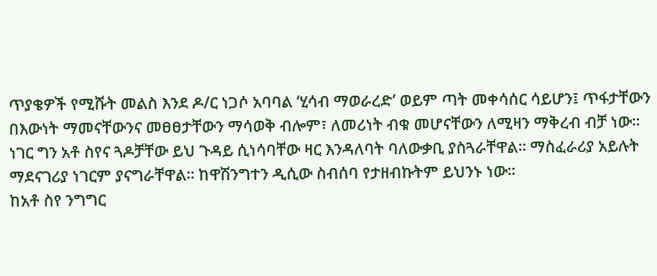ጥያቄዎች የሚሹት መልስ እንደ ዶ/ር ነጋሶ አባባል ‘ሂሳብ ማወራረድ’ ወይም ጣት መቀሳሰር ሳይሆን፤ ጥፋታቸውን በእውነት ማመናቸውንና መፀፀታቸውን ማሳወቅ ብሎም፣ ለመሪነት ብቁ መሆናቸውን ለሚዛን ማቅረብ ብቻ ነው። ነገር ግን አቶ ስየና ጓዶቻቸው ይህ ጉዳይ ሲነሳባቸው ዛር እንዳለባት ባለውቃቢ ያስጓራቸዋል። ማስፈራሪያ አይሉት ማደናገሪያ ነገርም ያናግራቸዋል። ከዋሽንግተን ዲሲው ስብሰባ የታዘብኩትም ይህንኑ ነው።
ከአቶ ስየ ንግግር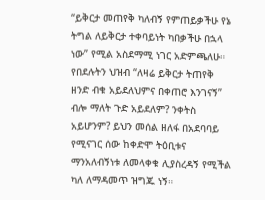“ይቅርታ መጠየቅ ካለብኝ የምጠይቃችሁ የኔ ትግል ለይቅርታ ተቀባይነት ካበቃችሁ በኋላ ነው” የሚል አስደማሚ ነገር አድምጫለሁ። የበደሉትን ህዝብ “ለዛሬ ይቅርታ ትጠየቅ ዘንድ ብቁ አይደለህምና በቀጠሮ እንገናኝ” ብሎ ማለት ጉድ አይደለም? ንቀትስ አይሆንም? ይህን መሰል ዘለፋ በአደባባይ የሚናገር ሰው ከቀድሞ ትዕቢቱና ማንአለብኝነቱ ለመላቀቁ ሊያስረዳኝ የሚችል ካለ ለማዳመጥ ዝግጁ ነኝ።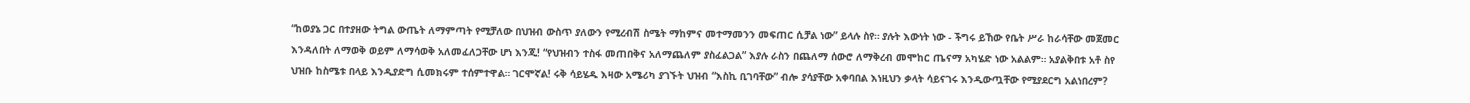“ከወያኔ ጋር በተያዘው ትግል ውጤት ለማምጣት የሚቻለው በህዝብ ውስጥ ያለውን የሚረብሽ ስሜት ማከምና መተማመንን መፍጠር ሲቻል ነው” ይላሉ ስየ። ያሉት እውነት ነው - ችግሩ ይኸው የቤት ሥራ ከራሳቸው መጀመር እንዳለበት ለማወቅ ወይም ለማሳወቅ አለመፈለጋቸው ሆነ እንጂ! “የህዝብን ተስፋ መጠበቅና አለማጨለም ያስፈልጋል” እያሉ ራስን በጨለማ ሰውሮ ለማቅረብ መሞከር ጤናማ አካሄድ ነው አልልም። አያልቅበቱ አቶ ስየ ህዝቡ ከስሜቱ በላይ እንዲያድግ ሲመክሩም ተሰምተዋል። ገርሞኛል! ሩቅ ሳይሄዱ እዛው አሜሪካ ያገኙት ህዝብ “እስኪ ቢገባቸው” ብሎ ያሳያቸው አቀባበል እነዚህን ቃላት ሳይናገሩ እንዲውጧቸው የሚያደርግ አልነበረም?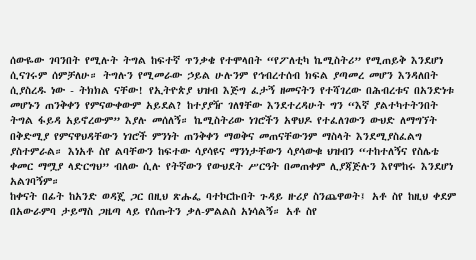ሰውዬው ገባንበት የሚሉት ትግል ከፍተኛ ጥንቃቄ የተሞላበት “የፖለቲካ ኬሚስትሪ” የሚጠይቅ እንደሆነ ሲናገሩም ሰምቻለሁ። ትግሉን የሚመራው ኃይል ሁሉንም የኅብረተሰብ ክፍል ያጣመረ መሆን እንዳለበት ሲያስረዱ ነው - ትክክል ናቸው! የኢትዮጵያ ህዝብ እጅግ ፈታኝ ዘመናትን የተሻገረው በሕብረቱና በአንድነቱ መሆኑን ጠንቅቀን የምናውቀውም አይደል? ከተያያዥ ገለፃቸው እንደተረዳሁት ግን “እኛ ያልተካተትንበት ትግል ፋይዳ አይኖረውም” እያሉ መሰለኝ። ኬሚስትሪው ነገሮችን አዋህዶ የተፈለገውን ውህድ ለማግኘት በቅድሚያ የምናዋህዳቸውን ነገሮች ምንነት ጠንቅቀን ማወቅና መጠናቸውንም ማስላት እንደሚያስፈልግ ያስተምራል። እነአቶ ስየ ልባቸውን ከፍተው ሳያሳዩና ማንነታቸውን ሳያሳውቁ ህዝብን “ተከተለኝና የስሌቴ ቀመር ማሟያ ላድርግህ” ብለው ሲሉ የትኛውን የውህደት ሥርዓት በመጠቀም ሊያጃጅሉን እየሞከሩ እንደሆነ አልገባኝም።
ከቀናት በፊት ከአንድ ወዳጄ ጋር በዚህ ጽሑፌ ባተኮርኩበት ጉዳይ ዙሪያ ስንጨዋወት፤ አቶ ስየ ከዚህ ቀደም በአውራምባ ታይማስ ጋዜጣ ላይ የሰጡትን ቃለ-ምልልስ አነሳልኝ። አቶ ስየ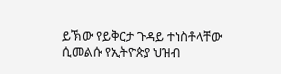ይኽው የይቅርታ ጉዳይ ተነስቶላቸው ሲመልሱ የኢትዮጵያ ህዝብ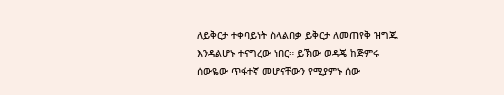ለይቅርታ ተቀባይነት ስላልበቃ ይቅርታ ለመጠየቅ ዝግጁ እንዳልሆኑ ተናግረው ነበር። ይኽው ወዳጄ ከጅምሩ ሰውዬው ጥፋተኛ መሆናቸውን የሚያምኑ ሰው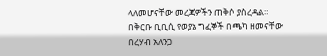ላለመሆናቸው መረጃዎችን ጠቅሶ ያስረዳል።
በቅርቡ ቢቢሲ የወያኔ ግፈኞች በጫካ ዘመናቸው በረሃብ አለንጋ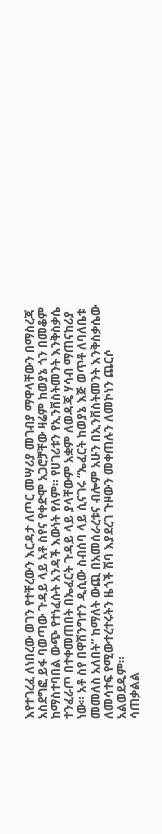እየተገረፈ ለነበረው ወገን የተቸረውን እርዳታ ለጦር መሣሪያ መገብያ ማዋላቸውን በማስረጃ አስደግፎ ይፋ ባወጣው ጉዳይ ላይ አቶ ስየና የቀድሞ አጋሮቻቸው ዛሬም ከወያኔ ጎን በመቆም ከማስተባበል ውጭ የተነፈሱት አንዳች እውነት የለም። የሀገሪቱን የኢንቨስትመንት እንቅስቃሴ ተንፈራጦ በተቀመጠበት በኤፈርት ጉዳይ ላይ ያላቸውም አቋም ለወዳጄ ሃሳብ ማጠናከሪያ ነው። አቶ ስየ በዋሽንግተን ዲሲው ስብሰባ ላይ ሲናገሩ “ኤፈርት ከወያኔ እጅ ወጥቶ ለባለቤቱ መመለስ አለበት” ከማለት ውጪ በአመሰራረቱና ብሎም አሁን በኢንቨስትመንት እንቅስቃሴው ለመሳተፍ የሚውተረተሩትን ዜጎች ሽባ እያደረገ ጉዞውን መቀጠሉን ለመኮነን ጨርሶ አልወደዱም።
ሳጠቃልል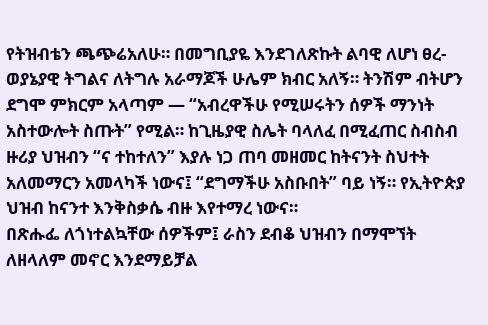የትዝብቴን ጫጭሬአለሁ። በመግቢያዬ እንደገለጽኩት ልባዊ ለሆነ ፀረ-ወያኔያዊ ትግልና ለትግሉ አራማጆች ሁሌም ክብር አለኝ። ትንሽም ብትሆን ደግሞ ምክርም አላጣም — “አብረዋችሁ የሚሠሩትን ሰዎች ማንነት አስተውሎት ስጡት” የሚል። ከጊዜያዊ ስሌት ባላለፈ በሚፈጠር ስብስብ ዙሪያ ህዝብን “ና ተከተለን” እያሉ ነጋ ጠባ መዘመር ከትናንት ስህተት አለመማርን አመላካች ነውና፤ “ደግማችሁ አስቡበት” ባይ ነኝ። የኢትዮጵያ ህዝብ ከናንተ እንቅስቃሴ ብዙ እየተማረ ነውና።
በጽሑፌ ለጎነተልኳቸው ሰዎችም፤ ራስን ደብቆ ህዝብን በማሞኘት ለዘላለም መኖር እንደማይቻል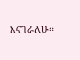እናገራለሁ።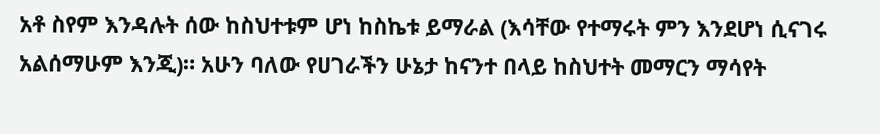አቶ ስየም እንዳሉት ሰው ከስህተቱም ሆነ ከስኬቱ ይማራል (እሳቸው የተማሩት ምን እንደሆነ ሲናገሩ አልሰማሁም እንጂ)። አሁን ባለው የሀገራችን ሁኔታ ከናንተ በላይ ከስህተት መማርን ማሳየት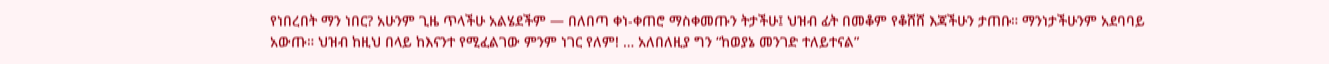የነበረበት ማን ነበር? አሁንም ጊዜ ጥላችሁ አልሄደችም — በለበጣ ቀነ-ቀጠሮ ማስቀመጡን ትታችሁ፤ ህዝብ ፊት በመቆም የቆሸሸ እጃችሁን ታጠቡ። ማንነታችሁንም አደባባይ አውጡ። ህዝብ ከዚህ በላይ ከእናንተ የሚፈልገው ምንም ነገር የለም! … አለበለዚያ ግን “ከወያኔ መንገድ ተለይተናል”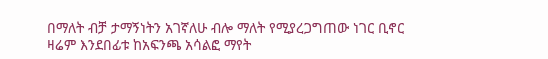በማለት ብቻ ታማኝነትን አገኛለሁ ብሎ ማለት የሚያረጋግጠው ነገር ቢኖር ዛሬም እንደበፊቱ ከአፍንጫ አሳልፎ ማየት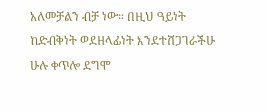አለመቻልን ብቻ ነው። በዚህ ዓይነት ከድብቅነት ወደዘላፊነት እንደተሸጋገራችሁ ሁሉ ቀጥሎ ደግሞ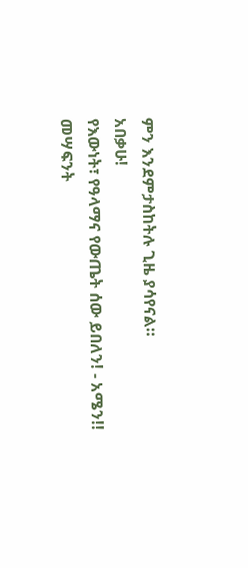ምን እንደምታስከትሉ ጊዜ ያሳየናል።
አበቃሁ!
የእውነት፣ የዓላማና የውጤት ሰው ይበለን! - አሜን!!
መሣፍንት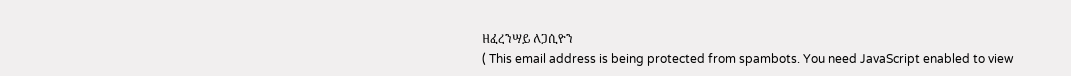ዘፈረንሣይ ለጋሲዮን
( This email address is being protected from spambots. You need JavaScript enabled to view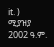it. )
ሚያዝያ 2002 ዓ.ም.